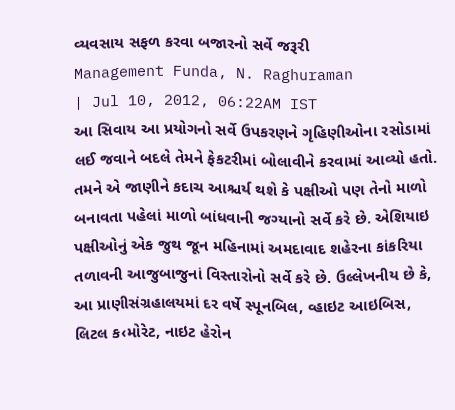વ્યવસાય સફળ કરવા બજારનો સર્વે જરૂરી
Management Funda, N. Raghuraman
| Jul 10, 2012, 06:22AM IST
આ સિવાય આ પ્રયોગનો સર્વે ઉપકરણને ગૃહિણીઓના રસોડામાં લઈ જવાને બદલે તેમને ફેકટરીમાં બોલાવીને કરવામાં આવ્યો હતો. તમને એ જાણીને કદાચ આશ્ચર્ય થશે કે પક્ષીઓ પણ તેનો માળો બનાવતા પહેલાં માળો બાંધવાની જગ્યાનો સર્વે કરે છે. એશિયાઇ પક્ષીઓનું એક જુથ જૂન મહિનામાં અમદાવાદ શહેરના કાંકરિયા તળાવની આજુબાજુનાં વિસ્તારોનો સર્વે કરે છે. ઉલ્લેખનીય છે કે, આ પ્રાણીસંગ્રહાલયમાં દર વર્ષે સ્પૂનબિલ, વ્હાઇટ આઇબિસ, લિટલ ક‹મોરેટ, નાઇટ હેરોન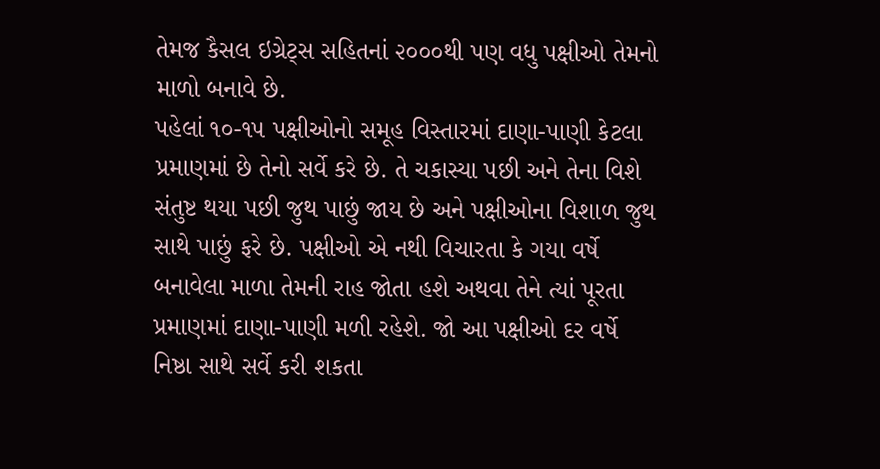તેમજ કૈસલ ઇગ્રેટ્સ સહિતનાં ૨૦૦૦થી પણ વધુ પક્ષીઓ તેમનો માળો બનાવે છે.
પહેલાં ૧૦-૧૫ પક્ષીઓનો સમૂહ વિસ્તારમાં દાણા-પાણી કેટલા પ્રમાણમાં છે તેનો સર્વે કરે છે. તે ચકાસ્યા પછી અને તેના વિશે સંતુષ્ટ થયા પછી જુથ પાછું જાય છે અને પક્ષીઓના વિશાળ જુથ સાથે પાછું ફરે છે. પક્ષીઓ એ નથી વિચારતા કે ગયા વર્ષે બનાવેલા માળા તેમની રાહ જોતા હશે અથવા તેને ત્યાં પૂરતા પ્રમાણમાં દાણા-પાણી મળી રહેશે. જો આ પક્ષીઓ દર વર્ષે નિષ્ઠા સાથે સર્વે કરી શકતા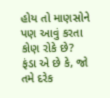હોય તો માણસોને પણ આવું કરતા કોણ રોકે છે?
ફંડા એ છે કે, જો તમે દરેક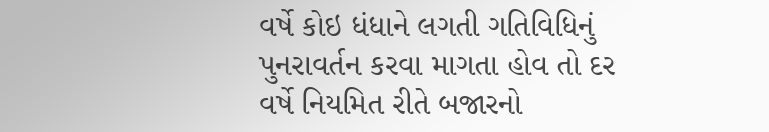વર્ષે કોઇ ધંધાને લગતી ગતિવિધિનું પુનરાવર્તન કરવા માગતા હોવ તો દર વર્ષે નિયમિત રીતે બજારનો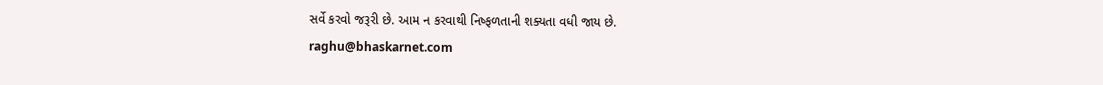સર્વે કરવો જરૂરી છે. આમ ન કરવાથી નિષ્ફળતાની શક્યતા વધી જાય છે.
raghu@bhaskarnet.com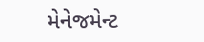મેનેજમેન્ટ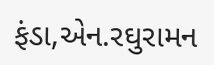ફંડા,એન.રઘુરામન